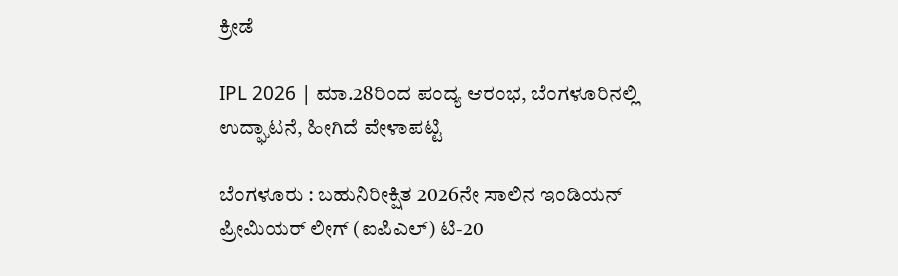ಕ್ರೀಡೆ

IPL 2026 | ಮಾ.28ರಿಂದ ಪಂದ್ಯ ಆರಂಭ, ಬೆಂಗಳೂರಿನಲ್ಲಿ ಉದ್ಘಾಟನೆ, ಹೀಗಿದೆ ವೇಳಾಪಟ್ಟಿ

ಬೆಂಗಳೂರು : ಬಹುನಿರೀಕ್ಷಿತ 2026ನೇ ಸಾಲಿನ ಇಂಡಿಯನ್ ಪ್ರೀಮಿಯರ್ ಲೀಗ್ (ಐಪಿಎಲ್) ಟಿ-20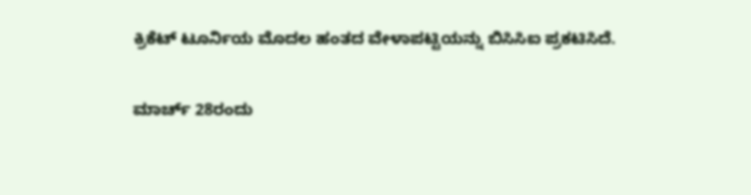ಕ್ರಿಕೆಟ್ ಟೂರ್ನಿಯ ಮೊದಲ ಹಂತದ ವೇಳಾಪಟ್ಟಿಯನ್ನು ಬಿಸಿಸಿಐ ಪ್ರಕಟಿಸಿದೆ.

ಮಾರ್ಚ್ 28ರಂದು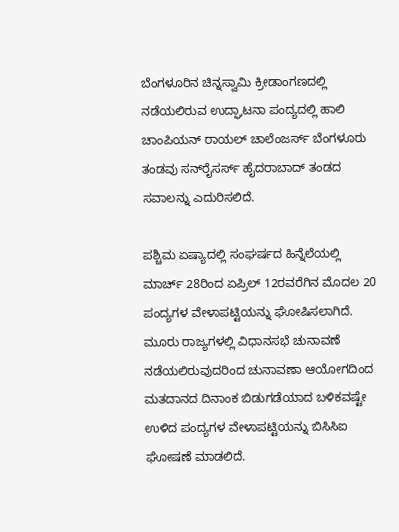ಬೆಂಗಳೂರಿನ ಚಿನ್ನಸ್ವಾಮಿ ಕ್ರೀಡಾಂಗಣದಲ್ಲಿ ನಡೆಯಲಿರುವ ಉದ್ಘಾಟನಾ ಪಂದ್ಯದಲ್ಲಿ ಹಾಲಿ ಚಾಂಪಿಯನ್ ರಾಯಲ್ ಚಾಲೆಂಜರ್ಸ್ ಬೆಂಗಳೂರು ತಂಡವು ಸನ್‌ರೈಸರ್ಸ್ ಹೈದರಾಬಾದ್ ತಂಡದ ಸವಾಲನ್ನು ಎದುರಿಸಲಿದೆ.

ಪಶ್ಚಿಮ ಏಷ್ಯಾದಲ್ಲಿ ಸಂಘರ್ಷದ ಹಿನ್ನೆಲೆಯಲ್ಲಿ ಮಾರ್ಚ್ 28ರಿಂದ ಏಪ್ರಿಲ್ 12ರವರೆಗಿನ ಮೊದಲ 20 ಪಂದ್ಯಗಳ ವೇಳಾಪಟ್ಟಿಯನ್ನು ಘೋಷಿಸಲಾಗಿದೆ. ಮೂರು ರಾಜ್ಯಗಳಲ್ಲಿ ವಿಧಾನಸಭೆ ಚುನಾವಣೆ ನಡೆಯಲಿರುವುದರಿಂದ ಚುನಾವಣಾ ಆಯೋಗದಿಂದ ಮತದಾನದ ದಿನಾಂಕ ಬಿಡುಗಡೆಯಾದ ಬಳಿಕವಷ್ಟೇ ಉಳಿದ ಪಂದ್ಯಗಳ ವೇಳಾಪಟ್ಟಿಯನ್ನು ಬಿಸಿಸಿಐ ಘೋಷಣೆ ಮಾಡಲಿದೆ.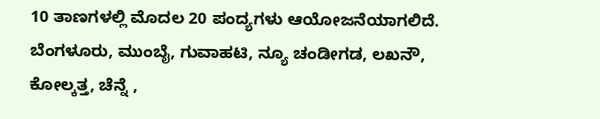10 ತಾಣಗಳಲ್ಲಿ ಮೊದಲ 20 ಪಂದ್ಯಗಳು ಆಯೋಜನೆಯಾಗಲಿದೆ. ಬೆಂಗಳೂರು, ಮುಂಬೈ, ಗುವಾಹಟಿ, ನ್ಯೂ ಚಂಡೀಗಡ, ಲಖನೌ, ಕೋಲ್ಕತ್ತ, ಚೆನ್ನೆ ,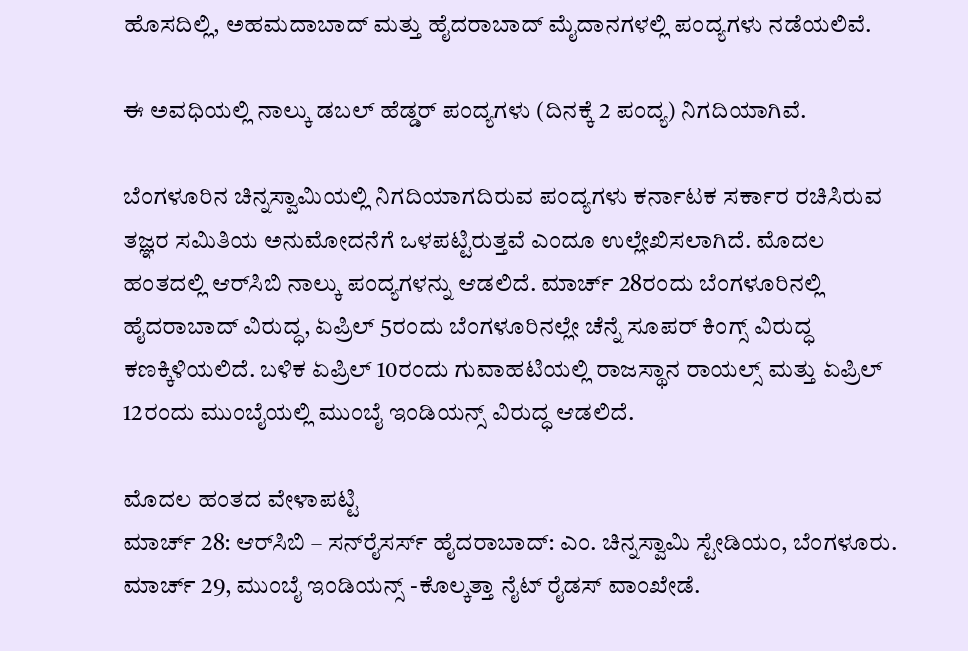ಹೊಸದಿಲ್ಲಿ, ಅಹಮದಾಬಾದ್ ಮತ್ತು ಹೈದರಾಬಾದ್ ಮೈದಾನಗಳಲ್ಲಿ ಪಂದ್ಯಗಳು ನಡೆಯಲಿವೆ.

ಈ ಅವಧಿಯಲ್ಲಿ ನಾಲ್ಕು ಡಬಲ್ ಹೆಡ್ಡರ್ ಪಂದ್ಯಗಳು (ದಿನಕ್ಕೆ 2 ಪಂದ್ಯ) ನಿಗದಿಯಾಗಿವೆ.

ಬೆಂಗಳೂರಿನ ಚಿನ್ನಸ್ವಾಮಿಯಲ್ಲಿ ನಿಗದಿಯಾಗದಿರುವ ಪಂದ್ಯಗಳು ಕರ್ನಾಟಕ ಸರ್ಕಾರ ರಚಿಸಿರುವ ತಜ್ಞರ ಸಮಿತಿಯ ಅನುಮೋದನೆಗೆ ಒಳಪಟ್ಟಿರುತ್ತವೆ ಎಂದೂ ಉಲ್ಲೇಖಿಸಲಾಗಿದೆ. ಮೊದಲ ಹಂತದಲ್ಲಿ ಆರ್‌ಸಿಬಿ ನಾಲ್ಕು ಪಂದ್ಯಗಳನ್ನು ಆಡಲಿದೆ. ಮಾರ್ಚ್ 28ರಂದು ಬೆಂಗಳೂರಿನಲ್ಲಿ ಹೈದರಾಬಾದ್ ವಿರುದ್ಧ, ಏಪ್ರಿಲ್ 5ರಂದು ಬೆಂಗಳೂರಿನಲ್ಲೇ ಚೆನ್ನೆ ಸೂಪರ್ ಕಿಂಗ್ಸ್ ವಿರುದ್ಧ ಕಣಕ್ಕಿಳಿಯಲಿದೆ. ಬಳಿಕ ಏಪ್ರಿಲ್ 10ರಂದು ಗುವಾಹಟಿಯಲ್ಲಿ ರಾಜಸ್ಥಾನ ರಾಯಲ್ಸ್ ಮತ್ತು ಏಪ್ರಿಲ್ 12ರಂದು ಮುಂಬೈಯಲ್ಲಿ ಮುಂಬೈ ಇಂಡಿಯನ್ಸ್ ವಿರುದ್ಧ ಆಡಲಿದೆ.

ಮೊದಲ ಹಂತದ ವೇಳಾಪಟ್ಟಿ
ಮಾರ್ಚ್ 28: ಆರ್‌ಸಿಬಿ – ಸನ್‌ರೈಸರ್ಸ್ ಹೈದರಾಬಾದ್: ಎಂ. ಚಿನ್ನಸ್ವಾಮಿ ಸ್ಟೇಡಿಯಂ, ಬೆಂಗಳೂರು.
ಮಾರ್ಚ್ 29, ಮುಂಬೈ ಇಂಡಿಯನ್ಸ್ -ಕೊಲ್ಕತ್ತಾ ನೈಟ್ ರೈಡಸ್ ವಾಂಖೇಡೆ.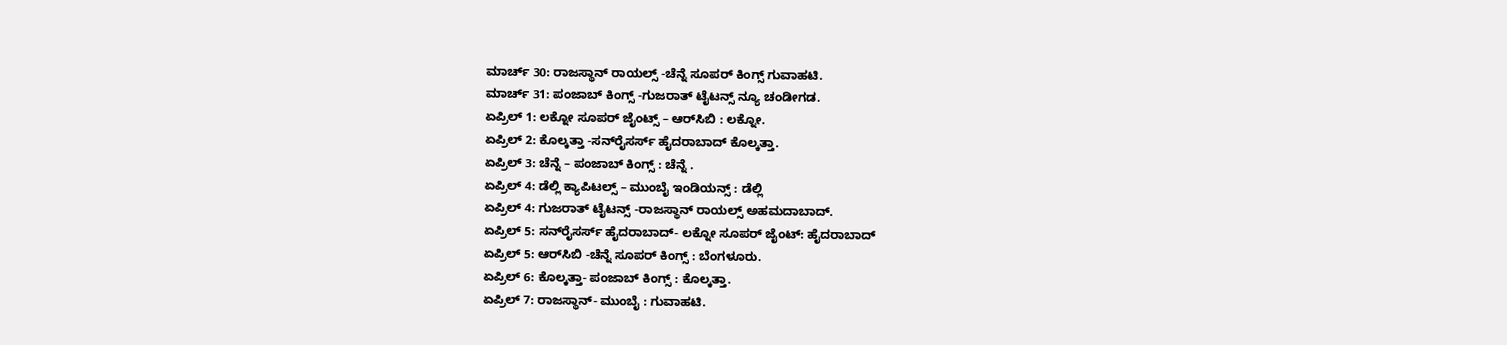ಮಾರ್ಚ್ 30: ರಾಜಸ್ಥಾನ್ ರಾಯಲ್ಸ್ -ಚೆನ್ನೆ ಸೂಪರ್ ಕಿಂಗ್ಸ್ ಗುವಾಹಟಿ.
ಮಾರ್ಚ್ 31: ಪಂಜಾಬ್ ಕಿಂಗ್ಸ್ -ಗುಜರಾತ್ ಟೈಟನ್ಸ್ ನ್ಯೂ ಚಂಡೀಗಡ.
ಏಪ್ರಿಲ್ 1: ಲಕ್ನೋ ಸೂಪರ್ ಜೈಂಟ್ಸ್ – ಆರ್‌ಸಿಬಿ : ಲಕ್ನೋ.
ಏಪ್ರಿಲ್ 2: ಕೊಲ್ಕತ್ತಾ -ಸನ್‌ರೈಸರ್ಸ್ ಹೈದರಾಬಾದ್ ಕೊಲ್ಕತ್ತಾ.
ಏಪ್ರಿಲ್ 3: ಚೆನ್ನೆ – ಪಂಜಾಬ್ ಕಿಂಗ್ಸ್ : ಚೆನ್ನೆ .
ಏಪ್ರಿಲ್ 4: ಡೆಲ್ಲಿ ಕ್ಯಾಪಿಟಲ್ಸ್ – ಮುಂಬೈ ಇಂಡಿಯನ್ಸ್ : ಡೆಲ್ಲಿ
ಏಪ್ರಿಲ್ 4: ಗುಜರಾತ್ ಟೈಟನ್ಸ್ -ರಾಜಸ್ಥಾನ್ ರಾಯಲ್ಸ್ ಅಹಮದಾಬಾದ್.
ಏಪ್ರಿಲ್ 5: ಸನ್‌ರೈಸರ್ಸ್ ಹೈದರಾಬಾದ್- ಲಕ್ನೋ ಸೂಪರ್ ಜೈಂಟ್: ಹೈದರಾಬಾದ್
ಏಪ್ರಿಲ್ 5: ಆರ್‌ಸಿಬಿ -ಚೆನ್ನೆ ಸೂಪರ್ ಕಿಂಗ್ಸ್ : ಬೆಂಗಳೂರು.
ಏಪ್ರಿಲ್ 6: ಕೊಲ್ಕತ್ತಾ- ಪಂಜಾಬ್ ಕಿಂಗ್ಸ್ : ಕೊಲ್ಕತ್ತಾ.
ಏಪ್ರಿಲ್ 7: ರಾಜಸ್ಥಾನ್- ಮುಂಬೈ : ಗುವಾಹಟಿ.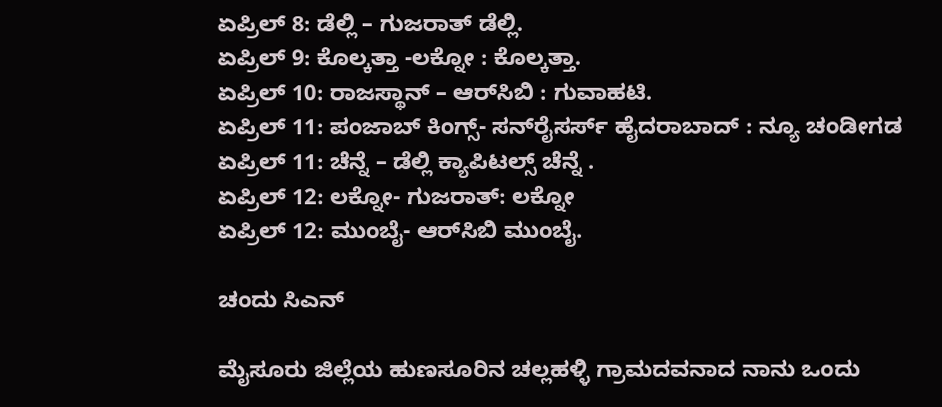ಏಪ್ರಿಲ್ 8: ಡೆಲ್ಲಿ – ಗುಜರಾತ್ ಡೆಲ್ಲಿ.
ಏಪ್ರಿಲ್ 9: ಕೊಲ್ಕತ್ತಾ -ಲಕ್ನೋ : ಕೊಲ್ಕತ್ತಾ.
ಏಪ್ರಿಲ್ 10: ರಾಜಸ್ಥಾನ್ – ಆರ್‌ಸಿಬಿ : ಗುವಾಹಟಿ.
ಏಪ್ರಿಲ್ 11: ಪಂಜಾಬ್ ಕಿಂಗ್ಸ್- ಸನ್‌ರೈಸರ್ಸ್ ಹೈದರಾಬಾದ್ : ನ್ಯೂ ಚಂಡೀಗಡ
ಏಪ್ರಿಲ್ 11: ಚೆನ್ನೆ – ಡೆಲ್ಲಿ ಕ್ಯಾಪಿಟಲ್ಸ್ ಚೆನ್ನೆ .
ಏಪ್ರಿಲ್ 12: ಲಕ್ನೋ- ಗುಜರಾತ್: ಲಕ್ನೋ
ಏಪ್ರಿಲ್ 12: ಮುಂಬೈ- ಆರ್‌ಸಿಬಿ ಮುಂಬೈ.

ಚಂದು ಸಿಎನ್

ಮೈಸೂರು ಜಿಲ್ಲೆಯ ಹುಣಸೂರಿನ ಚಲ್ಲಹಳ್ಳಿ ಗ್ರಾಮದವನಾದ ನಾನು ಒಂದು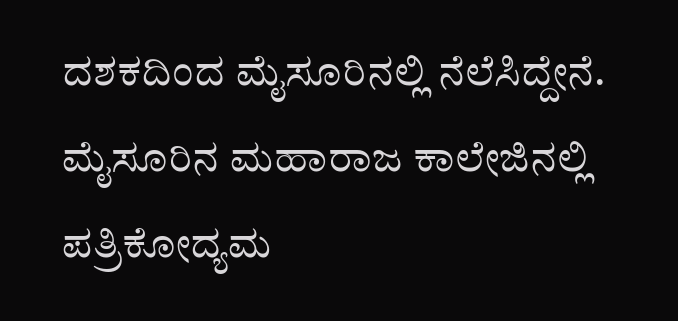ದಶಕದಿಂದ ಮೈಸೂರಿನಲ್ಲಿ ನೆಲೆಸಿದ್ದೇನೆ. ಮೈಸೂರಿನ ಮಹಾರಾಜ ಕಾಲೇಜಿನಲ್ಲಿ ಪತ್ರಿಕೋದ್ಯಮ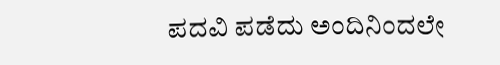ಪದವಿ ಪಡೆದು ಅಂದಿನಿಂದಲೇ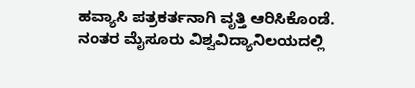ಹವ್ಯಾಸಿ ಪತ್ರಕರ್ತನಾಗಿ ವೃತ್ತಿ ಆರಿಸಿಕೊಂಡೆ. ನಂತರ ಮೈಸೂರು ವಿಶ್ವವಿದ್ಯಾನಿಲಯದಲ್ಲಿ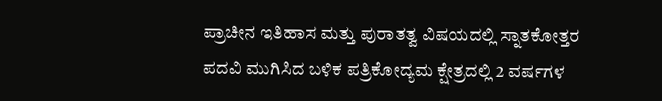ಪ್ರಾಚೀನ ಇತಿಹಾಸ ಮತ್ತು ಪುರಾತತ್ವ ವಿಷಯದಲ್ಲಿ ಸ್ನಾತಕೋತ್ತರ ಪದವಿ ಮುಗಿಸಿದ ಬಳಿಕ ಪತ್ರಿಕೋದ್ಯಮ ಕ್ಷೇತ್ರದಲ್ಲಿ 2 ವರ್ಷಗಳ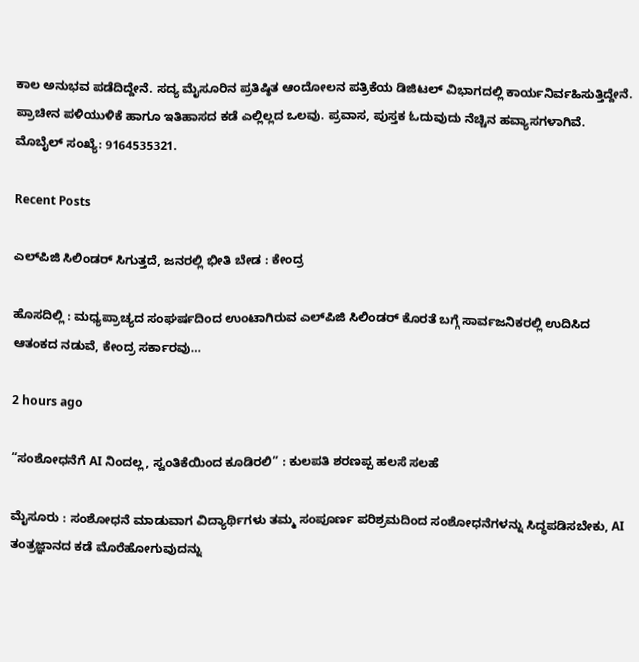ಕಾಲ ಅನುಭವ ಪಡೆದಿದ್ದೇನೆ. ಸದ್ಯ ಮೈಸೂರಿನ ಪ್ರತಿಷ್ಠಿತ ಆಂದೋಲನ ಪತ್ರಿಕೆಯ ಡಿಜಿಟಲ್‌ ವಿಭಾಗದಲ್ಲಿ ಕಾರ್ಯನಿರ್ವಹಿಸುತ್ತಿದ್ದೇನೆ. ಪ್ರಾಚೀನ ಪಳಿಯುಳಿಕೆ ಹಾಗೂ ಇತಿಹಾಸದ ಕಡೆ ಎಲ್ಲಿಲ್ಲದ ಒಲವು. ಪ್ರವಾಸ, ಪುಸ್ತಕ ಓದುವುದು ನೆಚ್ಚಿನ ಹವ್ಯಾಸಗಳಾಗಿವೆ. ಮೊಬೈಲ್‌ ಸಂಖ್ಯೆ: 9164535321.

Recent Posts

ಎಲ್‌ಪಿಜಿ ಸಿಲಿಂಡರ್‌ ಸಿಗುತ್ತದೆ, ಜನರಲ್ಲಿ ಭೀತಿ ಬೇಡ : ಕೇಂದ್ರ

ಹೊಸದಿಲ್ಲಿ : ಮಧ್ಯಪ್ರಾಚ್ಯದ ಸಂಘರ್ಷದಿಂದ ಉಂಟಾಗಿರುವ ಎಲ್‌ಪಿಜಿ ಸಿಲಿಂಡರ್ ಕೊರತೆ ಬಗ್ಗೆ ಸಾರ್ವಜನಿಕರಲ್ಲಿ ಉದಿಸಿದ ಆತಂಕದ ನಡುವೆ, ಕೇಂದ್ರ ಸರ್ಕಾರವು…

2 hours ago

“ಸಂಶೋಧನೆಗೆ AI ನಿಂದಲ್ಲ, ಸ್ವಂತಿಕೆಯಿಂದ ಕೂಡಿರಲಿ” : ಕುಲಪತಿ ಶರಣಪ್ಪ ಹಲಸೆ ಸಲಹೆ

ಮೈಸೂರು : ಸಂಶೋಧನೆ ಮಾಡುವಾಗ ವಿದ್ಯಾರ್ಥಿಗಳು ತಮ್ಮ ಸಂಪೂರ್ಣ ಪರಿಶ್ರಮದಿಂದ ಸಂಶೋಧನೆಗಳನ್ನು ಸಿದ್ಧಪಡಿಸಬೇಕು, AI ತಂತ್ರಜ್ಞಾನದ ಕಡೆ ಮೊರೆಹೋಗುವುದನ್ನು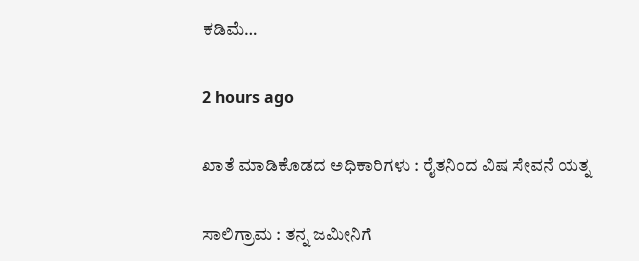ಕಡಿಮೆ…

2 hours ago

ಖಾತೆ ಮಾಡಿಕೊಡದ ಅಧಿಕಾರಿಗಳು : ರೈತನಿಂದ ವಿಷ ಸೇವನೆ ಯತ್ನ

ಸಾಲಿಗ್ರಾಮ : ತನ್ನ ಜಮೀನಿಗೆ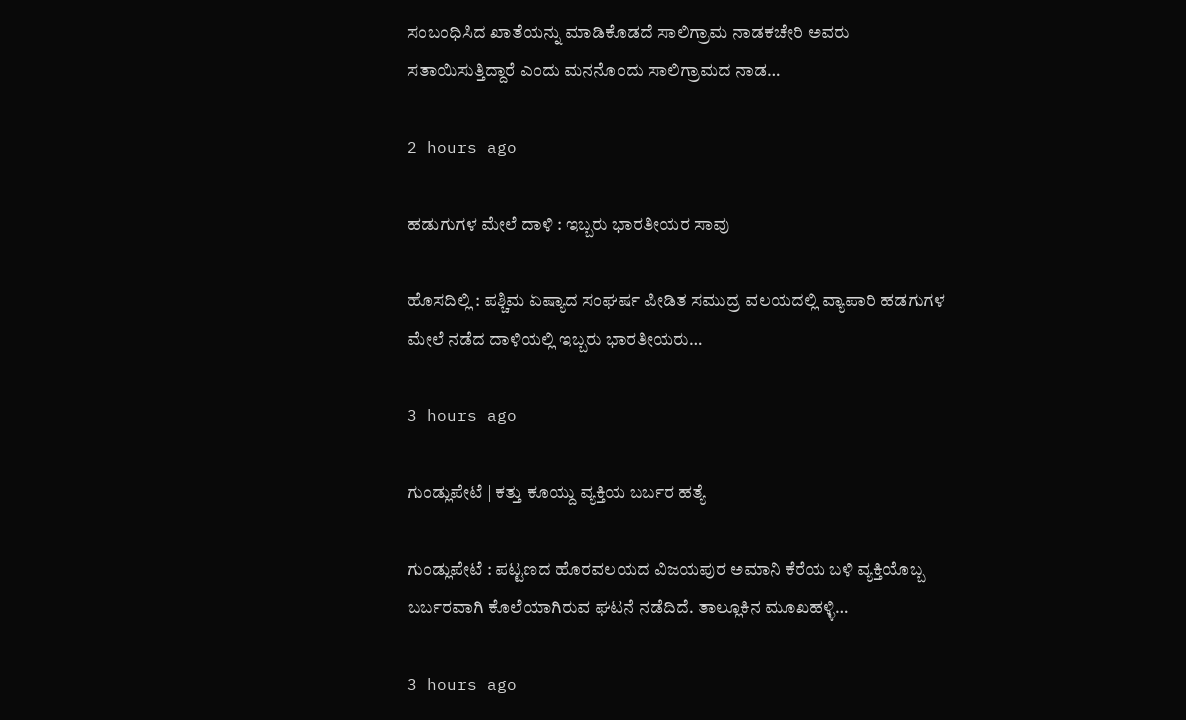ಸಂಬಂಧಿಸಿದ ಖಾತೆಯನ್ನು ಮಾಡಿಕೊಡದೆ ಸಾಲಿಗ್ರಾಮ ನಾಡಕಚೇರಿ ಅವರು ಸತಾಯಿಸುತ್ತಿದ್ದಾರೆ ಎಂದು ಮನನೊಂದು ಸಾಲಿಗ್ರಾಮದ ನಾಡ…

2 hours ago

ಹಡುಗುಗಳ ಮೇಲೆ ದಾಳಿ : ಇಬ್ಬರು ಭಾರತೀಯರ ಸಾವು

ಹೊಸದಿಲ್ಲಿ : ಪಶ್ಚಿಮ ಏಷ್ಯಾದ ಸಂಘರ್ಷ ಪೀಡಿತ ಸಮುದ್ರ ವಲಯದಲ್ಲಿ ವ್ಯಾಪಾರಿ ಹಡಗುಗಳ ಮೇಲೆ ನಡೆದ ದಾಳಿಯಲ್ಲಿ ಇಬ್ಬರು ಭಾರತೀಯರು…

3 hours ago

ಗುಂಡ್ಲುಪೇಟೆ | ಕತ್ತು ಕೂಯ್ದು ವ್ಯಕ್ತಿಯ ಬರ್ಬರ ಹತ್ಯೆ

ಗುಂಡ್ಲುಪೇಟೆ : ಪಟ್ಟಣದ ಹೊರವಲಯದ ವಿಜಯಪುರ ಅಮಾನಿ ಕೆರೆಯ ಬಳಿ ವ್ಯಕ್ತಿಯೊಬ್ಬ ಬರ್ಬರವಾಗಿ ಕೊಲೆಯಾಗಿರುವ ಘಟನೆ ನಡೆದಿದೆ. ತಾಲ್ಲೂಕಿನ ಮೂಖಹಳ್ಳಿ…

3 hours ago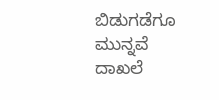ಬಿಡುಗಡೆಗೂ ಮುನ್ನವೆ ದಾಖಲೆ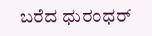ಬರೆದ ಧುರಂಧರ್‌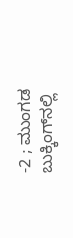-2 ; ಮುಂಗಡ ಬುಕ್ಕಿಂಗ್‌ನಲ್ಲಿ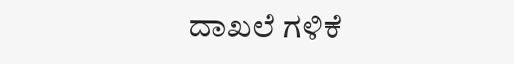ದಾಖಲೆ ಗಳಿಕೆ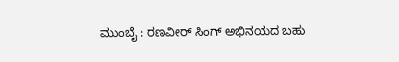ಮುಂಬೈ : ರಣವೀರ್ ಸಿಂಗ್ ಅಭಿನಯದ ಬಹು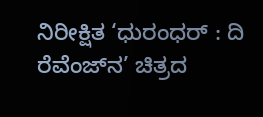ನಿರೀಕ್ಷಿತ ‘ಧುರಂಧರ್‌ : ದಿ ರೆವೆಂಜ್‌ನ’ ಚಿತ್ರದ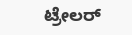ಟ್ರೇಲರ್‌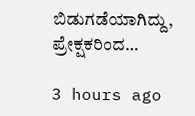ಬಿಡುಗಡೆಯಾಗಿದ್ದು, ಪ್ರೇಕ್ಷಕರಿಂದ…

3 hours ago